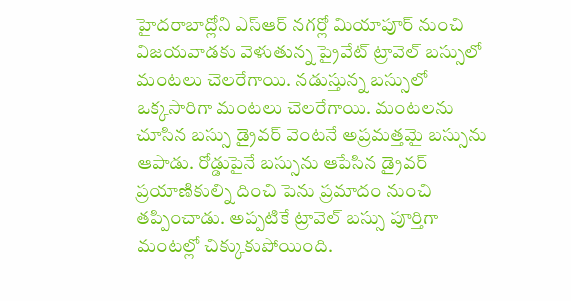హైదరాబాద్లోని ఎస్ఆర్ నగర్లో మియాపూర్ నుంచి విజయవాడకు వెళుతున్న ప్రైవేట్ ట్రావెల్ బస్సులో మంటలు చెలరేగాయి. నడుస్తున్న బస్సులో ఒక్కసారిగా మంటలు చెలరేగాయి. మంటలను చూసిన బస్సు డ్రైవర్ వెంటనే అప్రమత్తమై బస్సును ఆపాడు. రోడ్డుపైనే బస్సును ఆపేసిన డ్రైవర్ ప్రయాణికుల్ని దించి పెను ప్రమాదం నుంచి తప్పించాడు. అప్పటికే ట్రావెల్ బస్సు పూర్తిగా మంటల్లో చిక్కుకుపోయింది.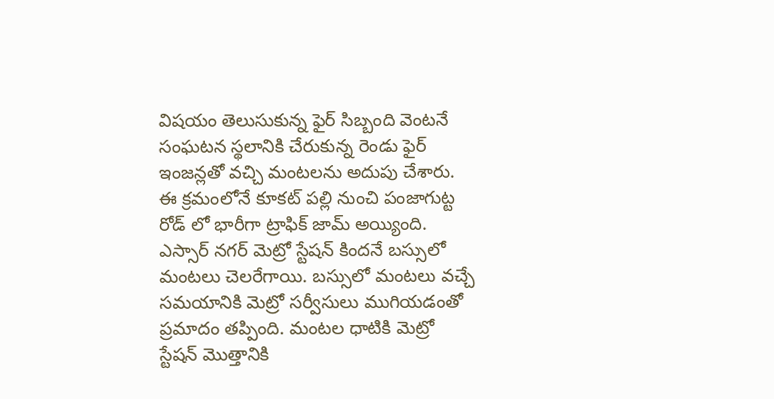విషయం తెలుసుకున్న ఫైర్ సిబ్బంది వెంటనే సంఘటన స్థలానికి చేరుకున్న రెండు ఫైర్ ఇంజన్లతో వచ్చి మంటలను అదుపు చేశారు. ఈ క్రమంలోనే కూకట్ పల్లి నుంచి పంజాగుట్ట రోడ్ లో భారీగా ట్రాఫిక్ జామ్ అయ్యింది. ఎస్సార్ నగర్ మెట్రో స్టేషన్ కిందనే బస్సులో మంటలు చెలరేగాయి. బస్సులో మంటలు వచ్చే సమయానికి మెట్రో సర్వీసులు ముగియడంతో ప్రమాదం తప్పింది. మంటల ధాటికి మెట్రో స్టేషన్ మొత్తానికి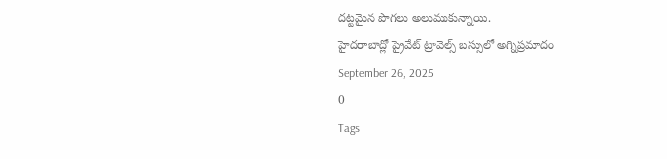దట్టమైన పొగలు అలుముకున్నాయి.
హైదరాబాద్లో ప్రైవేట్ ట్రావెల్స్ బస్సులో అగ్నిప్రమాదం
September 26, 2025
0
Tags